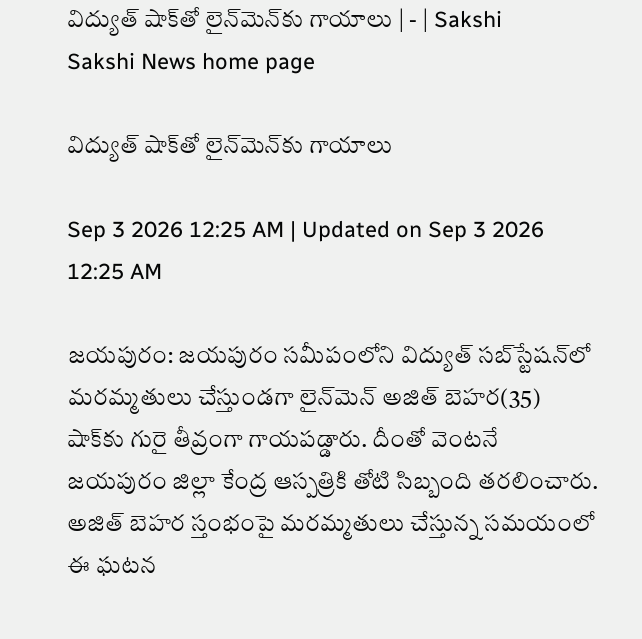విద్యుత్‌ షాక్‌తో లైన్‌మెన్‌కు గాయాలు | - | Sakshi
Sakshi News home page

విద్యుత్‌ షాక్‌తో లైన్‌మెన్‌కు గాయాలు

Sep 3 2026 12:25 AM | Updated on Sep 3 2026 12:25 AM

జయపురం: జయపురం సమీపంలోని విద్యుత్‌ సబ్‌స్టేషన్‌లో మరమ్మతులు చేస్తుండగా లైన్‌మెన్‌ అజిత్‌ బెహర(35) షాక్‌కు గురై తీవ్రంగా గాయపడ్డారు. దీంతో వెంటనే జయపురం జిల్లా కేంద్ర ఆస్పత్రికి తోటి సిబ్బంది తరలించారు. అజిత్‌ బెహర స్తంభంపై మరమ్మతులు చేస్తున్న సమయంలో ఈ ఘటన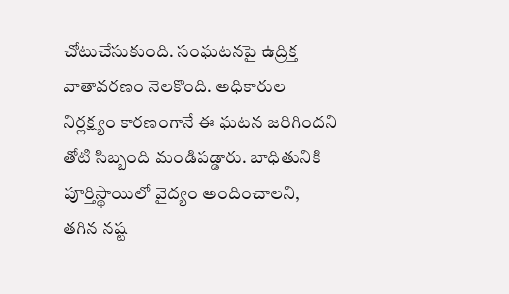చోటుచేసుకుంది. సంఘటనపై ఉద్రిక్త వాతావరణం నెలకొంది. అధికారుల నిర్లక్ష్యం కారణంగానే ఈ ఘటన జరిగిందని తోటి సిబ్బంది మండిపడ్డారు. బాధితునికి పూర్తిస్థాయిలో వైద్యం అందించాలని, తగిన నష్ట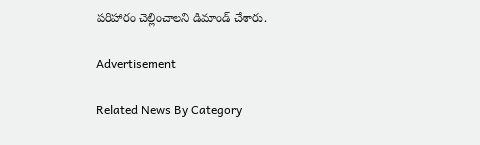పరిహారం చెల్లించాలని డిమాండ్‌ చేశారు.

Advertisement

Related News By Category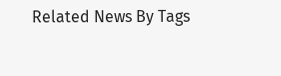Related News By Tags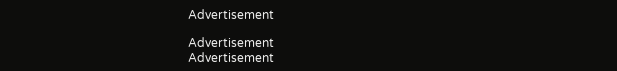Advertisement

Advertisement
Advertisement